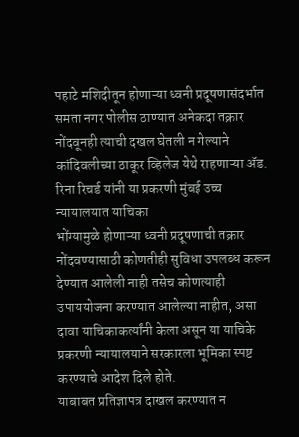पहाटे मशिदीतून होणाऱ्या ध्वनी प्रदूषणासंदर्भात समता नगर पोलीस ठाण्यात अनेकदा तक्रार नोंदवूनही त्याची दखल घेतली न गेल्याने कांदिवलीच्या ठाकूर व्हिलेज येथे राहणाऱ्या ॲड. रिना रिचर्ड यांनी या प्रकरणी मुंबई उच्च न्यायालयात याचिका
भोंग्यामुळे होणाऱ्या ध्वनी प्रदूषणाची तक्रार नोंदवण्यासाठी कोणतीही सुविधा उपलब्ध करून देण्यात आलेली नाही तसेच कोणत्याही उपाययोजना करण्यात आलेल्या नाहीत, असा दावा याचिकाकर्त्यांनी केला असून या याचिके प्रकरणी न्यायालयाने सरकारला भूमिका स्पष्ट करण्याचे आदेश दिले होते.
याबाबत प्रतिज्ञापत्र दाखल करण्यात न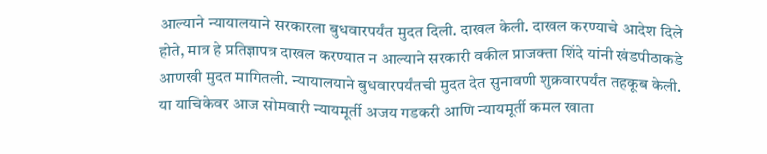आल्याने न्यायालयाने सरकारला बुधवारपर्यंत मुदत दिली. दाखल केली. दाखल करण्याचे आदेश दिले होते, मात्र हे प्रतिज्ञापत्र दाखल करण्यात न आल्याने सरकारी वकील प्राजक्ता शिंदे यांनी खंडपीठाकडे आणखी मुदत मागितली. न्यायालयाने बुधवारपर्यंतची मुदत देत सुनावणी शुक्रवारपर्यंत तहकूब केली. या याचिकेवर आज सोमवारी न्यायमूर्ती अजय गडकरी आणि न्यायमूर्ती कमल खाता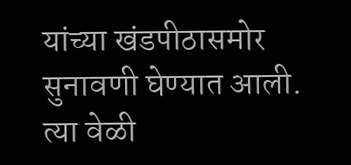यांच्या खंडपीठासमोर सुनावणी घेण्यात आली. त्या वेळी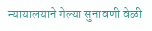न्यायालयाने गेल्या सुनावणी वेळी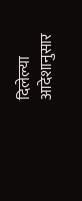दिलेल्या आदेशानुसार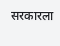सरकारला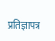प्रतिज्ञापत्र